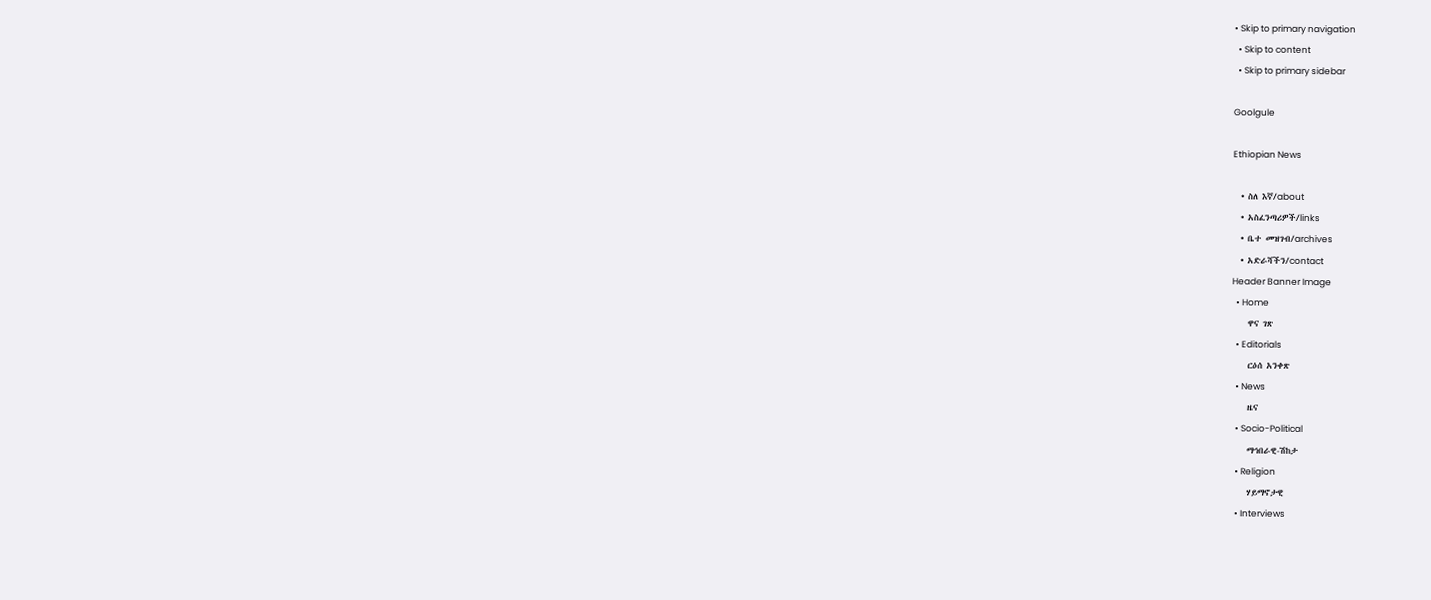• Skip to primary navigation
  • Skip to content
  • Skip to primary sidebar

Goolgule

Ethiopian News

  • ስለ እኛ/about
  • አስፈንጣሪዎች/links
  • ቤተ መዝገብ/archives
  • አድራሻችን/contact
Header Banner Image
  • Home
    ዋና ገጽ
  • Editorials
    ርዕሰ አንቀጽ
  • News
    ዜና
  • Socio-Political
    ማኅበራዊ-ሽከታ
  • Religion
    ሃይማኖታዊ
  • Interviews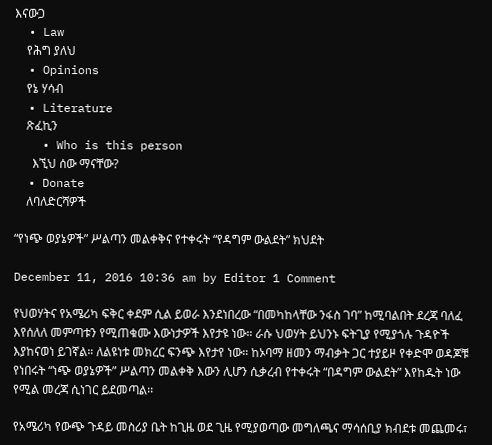እናውጋ
  • Law
    የሕግ ያለህ
  • Opinions
    የኔ ሃሳብ
  • Literature
    ጽፈኪን
    • Who is this person
      እኚህ ሰው ማናቸው?
  • Donate
    ለባለድርሻዎች

“የነጭ ወያኔዎች” ሥልጣን መልቀቅና የተቀሩት “የዳግም ውልደት” ክህደት

December 11, 2016 10:36 am by Editor 1 Comment

የህወሃትና የአሜሪካ ፍቅር ቀደም ሲል ይወራ እንደነበረው “በመካከላቸው ንፋስ ገባ” ከሚባልበት ደረጃ ባለፈ እየሰለለ መምጣቱን የሚጠቁሙ እውነታዎች እየታዩ ነው። ራሱ ህወሃት ይህንኑ ፍትጊያ የሚያጎሉ ጉዳዮች እያከናወነ ይገኛል። ለልዩነቱ መክረር ፍንጭ እየታየ ነው። ከኦባማ ዘመን ማብቃት ጋር ተያይዞ የቀድሞ ወዳጆቹ የነበሩት “ነጭ ወያኔዎች” ሥልጣን መልቀቅ እውን ሊሆን ሲቃረብ የተቀሩት “በዳግም ውልደት” እየከዱት ነው የሚል መረጃ ሲነገር ይደመጣል፡፡

የአሜሪካ የውጭ ጉዳይ መስሪያ ቤት ከጊዜ ወደ ጊዜ የሚያወጣው መግለጫና ማሳሰቢያ ክብደቱ መጨመሩ፣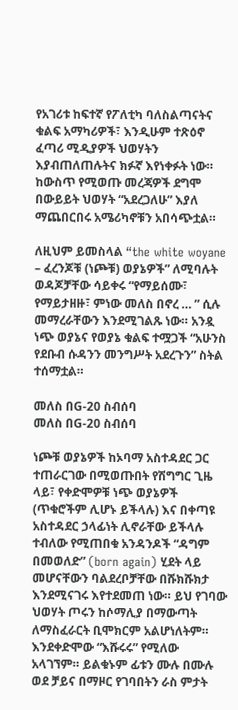የአገሪቱ ከፍተኛ የፖለቲካ ባለስልጣናትና ቁልፍ አማካሪዎች፣ እንዲሁም ተጽዕኖ ፈጣሪ ሚዲያዎች ህወሃትን እያብጠለጠሉትና ክፉኛ እየነቀፉት ነው። ከውስጥ የሚወጡ መረጃዎች ደግሞ በውይይት ህወሃት “አደረጋለሁ” እያለ ማጨበርበሩ አሜሪካኖቹን አበሳጭቷል።

ለዚህም ይመስላል “the white woyane – ፈረንጆቹ (ነጮቹ) ወያኔዎች” ለሚባሉት ወዳጆቻቸው ሳይቀሩ “የማይሰሙ፣ የማይታዘዙ፣ ምነው መለስ በኖረ … ” ሲሉ መማረራቸውን እንደሚገልጹ ነው። አንዷ ነጭ ወያኔና የወያኔ ቁልፍ ተሟጋች “አሁንስ የደቡብ ሱዳንን መንግሥት አደረጉን” ስትል ተሰማቷል።

መለስ በG-20 ስብሰባ
መለስ በG-20 ስብሰባ

ነጮቹ ወያኔዎች ከኦባማ አስተዳደር ጋር ተጠራርገው በሚወጡበት የሽግግር ጊዜ ላይ፣ የቀድሞዎቹ ነጭ ወያኔዎች (ጥቁሮችም ሊሆኑ ይችላሉ) እና በቀጣዩ አስተዳደር ኃላፊነት ሊኖራቸው ይችላሉ ተብለው የሚጠበቁ አንዳንዶች “ዳግም በመወለድ” (born again) ሂደት ላይ መሆናቸውን ባልደረቦቻቸው በሹክሹክታ እንደሚናገሩ እየተደመጠ ነው። ይህ የገባው ህወሃት ጦሩን ከሶማሊያ በማውጣት ለማስፈራርት ቢሞክርም አልሆነለትም። እንደቀድሞው “እሹሩሩ” የሚለው አላገኘም። ይልቁኑም ፊቱን ሙሉ በሙሉ ወደ ቻይና በማዞር የገባበትን ራስ ምታት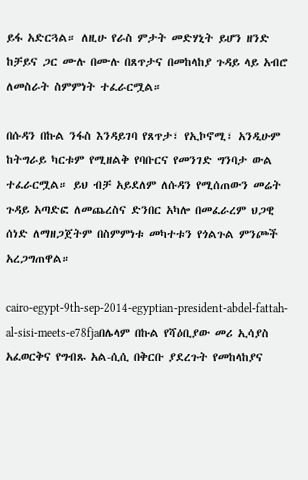ይፋ አድርጓል። ለዚሁ የራስ ምታት መድሃኒት ይሆን ዘንድ ከቻይና ጋር ሙሉ በሙሉ በጸጥታና በመከላከያ ጉዳይ ላይ አብሮ ለመስራት ስምምነት ተፈራርሟል።

በሱዳን በኩል ንፋስ እንዳይገባ የጸጥታ፣ የኢኮኖሚ፣ አንዲሁም ከትግራይ ካርቱም የሚዘልቅ የባቡርና የመንገድ ግንባታ ውል ተፈራርሟል። ይህ ብቻ አይደለም ለሱዳን የሚሰጠውን መሬት ጉዳይ አጣድፎ ለመጨረስና ድንበር አካሎ በመፈራረም ህጋዊ ሰነድ ለማዘጋጀትም በስምምነቱ መካተቱን የጎልጉል ምንጮች አረጋግጠዋል።

cairo-egypt-9th-sep-2014-egyptian-president-abdel-fattah-al-sisi-meets-e78fjaበሌላም በኩል የሻዕቢያው መሪ ኢሳያስ አፈወርቅና የግብጹ አል-ሲሲ በቅርቡ ያደረጉት የመከላከያና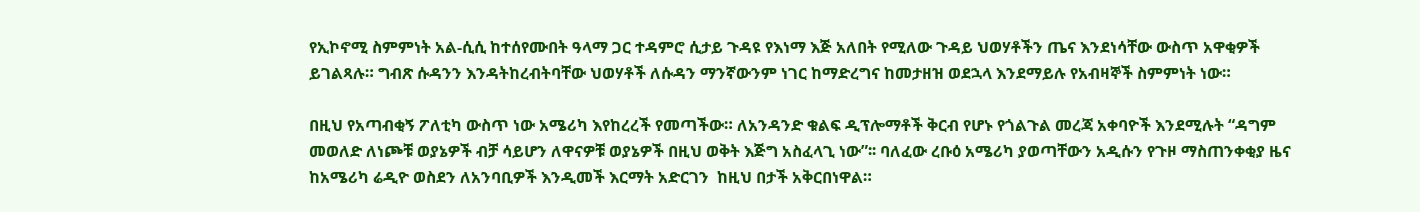የኢኮኖሚ ስምምነት አል-ሲሲ ከተሰየሙበት ዓላማ ጋር ተዳምሮ ሲታይ ጉዳዩ የእነማ እጅ አለበት የሚለው ጉዳይ ህወሃቶችን ጤና እንደነሳቸው ውስጥ አዋቂዎች ይገልጻሉ። ግብጽ ሱዳንን እንዳትከረብትባቸው ህወሃቶች ለሱዳን ማንኛውንም ነገር ከማድረግና ከመታዘዝ ወደኋላ እንደማይሉ የአብዛኞች ስምምነት ነው።

በዚህ የአጣብቂኝ ፖለቲካ ውስጥ ነው አሜሪካ እየከረረች የመጣችው። ለአንዳንድ ቁልፍ ዲፕሎማቶች ቅርብ የሆኑ የጎልጉል መረጃ አቀባዮች እንደሚሉት “ዳግም መወለድ ለነጮቹ ወያኔዎች ብቻ ሳይሆን ለዋናዎቹ ወያኔዎች በዚህ ወቅት እጅግ አስፈላጊ ነው”፡፡ ባለፈው ረቡዕ አሜሪካ ያወጣቸውን አዲሱን የጉዞ ማስጠንቀቂያ ዜና ከአሜሪካ ሬዲዮ ወስደን ለአንባቢዎች እንዲመች እርማት አድርገን  ከዚህ በታች አቅርበነዋል።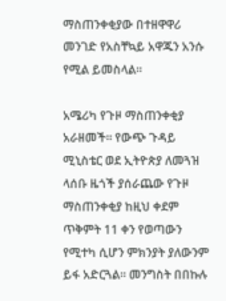ማስጠንቀቂያው በተዘዋዋሪ መንገድ የአስቸኳይ አዋጁን አንሱ የሚል ይመስላል።

አሜሪካ የጉዞ ማስጠንቀቂያ አራዘመች። የውጭ ጉዳይ ሚኒስቴር ወደ ኢትዮጵያ ለመጓዝ ላሰቡ ዜጎች ያሰራጨው የጉዞ ማስጠንቀቂያ ከዚህ ቀደም ጥቅምት 11 ቀን የወጣውን የሚተካ ሲሆን ምክንያት ያለውንም ይፋ አድርጓል። መንግስት በበኩሉ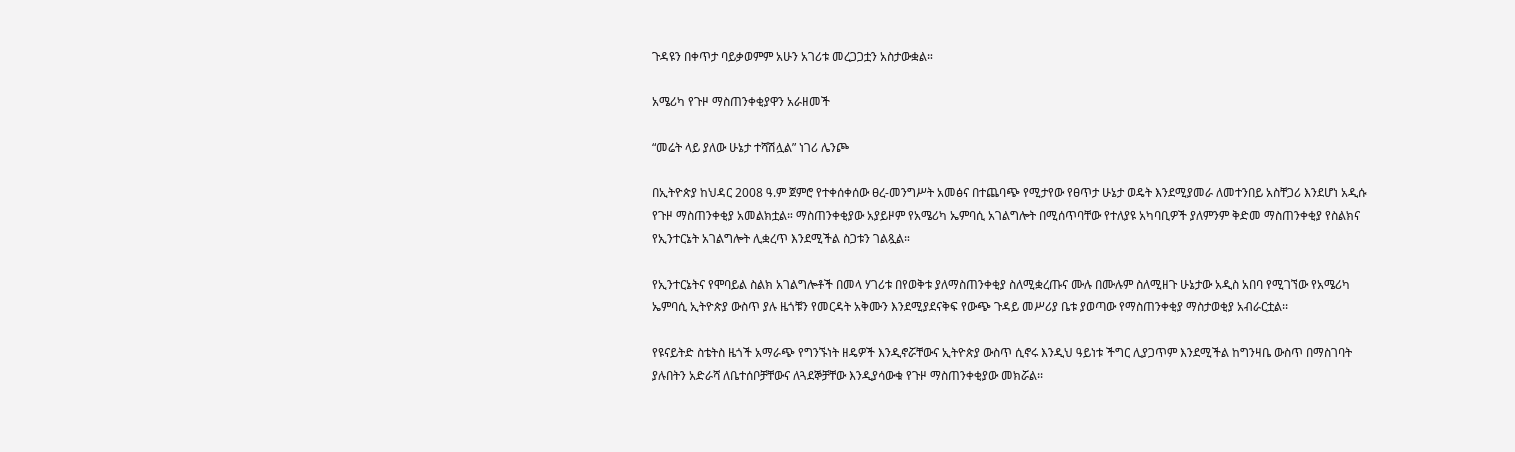ጉዳዩን በቀጥታ ባይቃወምም አሁን አገሪቱ መረጋጋቷን አስታውቋል።

አሜሪካ የጉዞ ማስጠንቀቂያዋን አራዘመች

“መሬት ላይ ያለው ሁኔታ ተሻሽሏል” ነገሪ ሌንጮ

በኢትዮጵያ ከህዳር 2008 ዓ.ም ጀምሮ የተቀሰቀሰው ፀረ-መንግሥት አመፅና በተጨባጭ የሚታየው የፀጥታ ሁኔታ ወዴት እንደሚያመራ ለመተንበይ አስቸጋሪ እንደሆነ አዲሱ የጉዞ ማስጠንቀቂያ አመልክቷል። ማስጠንቀቂያው አያይዞም የአሜሪካ ኤምባሲ አገልግሎት በሚሰጥባቸው የተለያዩ አካባቢዎች ያለምንም ቅድመ ማስጠንቀቂያ የስልክና የኢንተርኔት አገልግሎት ሊቋረጥ እንደሚችል ስጋቱን ገልጿል።

የኢንተርኔትና የሞባይል ስልክ አገልግሎቶች በመላ ሃገሪቱ በየወቅቱ ያለማስጠንቀቂያ ስለሚቋረጡና ሙሉ በሙሉም ስለሚዘጉ ሁኔታው አዲስ አበባ የሚገኘው የአሜሪካ ኤምባሲ ኢትዮጵያ ውስጥ ያሉ ዜጎቹን የመርዳት አቅሙን እንደሚያደናቅፍ የውጭ ጉዳይ መሥሪያ ቤቱ ያወጣው የማስጠንቀቂያ ማስታወቂያ አብራርቷል፡፡

የዩናይትድ ስቴትስ ዜጎች አማራጭ የግንኙነት ዘዴዎች እንዲኖሯቸውና ኢትዮጵያ ውስጥ ሲኖሩ እንዲህ ዓይነቱ ችግር ሊያጋጥም እንደሚችል ከግንዛቤ ውስጥ በማስገባት ያሉበትን አድራሻ ለቤተሰቦቻቸውና ለጓደኞቻቸው እንዲያሳውቁ የጉዞ ማስጠንቀቂያው መክሯል፡፡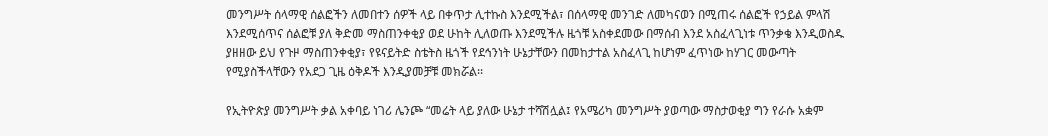መንግሥት ሰላማዊ ሰልፎችን ለመበተን ሰዎች ላይ በቀጥታ ሊተኩስ እንደሚችል፣ በሰላማዊ መንገድ ለመካናወን በሚጠሩ ሰልፎች የኃይል ምላሽ እንደሚሰጥና ሰልፎቹ ያለ ቅድመ ማስጠንቀቂያ ወደ ሁከት ሊለወጡ እንደሚችሉ ዜጎቹ አስቀደመው በማሰብ እንደ አስፈላጊነቱ ጥንቃቄ እንዲወስዱ ያዘዘው ይህ የጉዞ ማስጠንቀቂያ፣ የዩናይትድ ስቴትስ ዜጎች የደኅንነት ሁኔታቸውን በመከታተል አስፈላጊ ከሆነም ፈጥነው ከሃገር መውጣት የሚያስችላቸውን የአደጋ ጊዜ ዕቅዶች እንዲያመቻቹ መክሯል፡፡

የኢትዮጵያ መንግሥት ቃል አቀባይ ነገሪ ሌንጮ “መሬት ላይ ያለው ሁኔታ ተሻሽሏል፤ የአሜሪካ መንግሥት ያወጣው ማስታወቂያ ግን የራሱ አቋም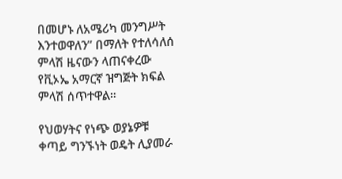በመሆኑ ለአሜሪካ መንግሥት እንተወዋለን” በማለት የተለሳለሰ ምላሽ ዜናውን ላጠናቀረው የቪኦኤ አማርኛ ዝግጅት ክፍል ምላሽ ሰጥተዋል።

የህወሃትና የነጭ ወያኔዎቹ ቀጣይ ግንኙነት ወዴት ሊያመራ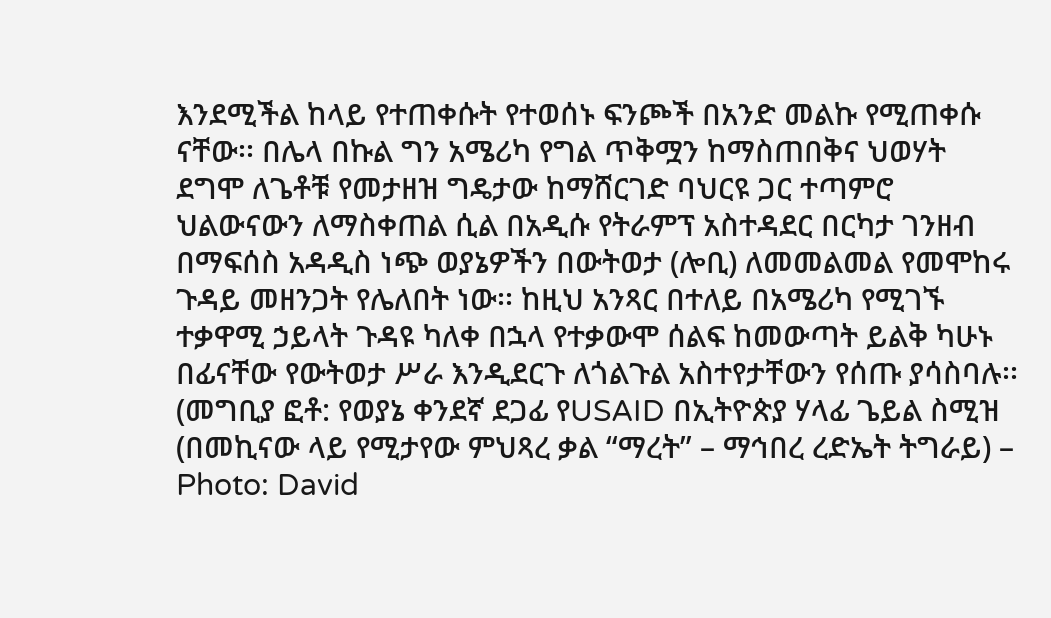እንደሚችል ከላይ የተጠቀሱት የተወሰኑ ፍንጮች በአንድ መልኩ የሚጠቀሱ ናቸው፡፡ በሌላ በኩል ግን አሜሪካ የግል ጥቅሟን ከማስጠበቅና ህወሃት ደግሞ ለጌቶቹ የመታዘዝ ግዴታው ከማሸርገድ ባህርዩ ጋር ተጣምሮ ህልውናውን ለማስቀጠል ሲል በአዲሱ የትራምፕ አስተዳደር በርካታ ገንዘብ በማፍሰስ አዳዲስ ነጭ ወያኔዎችን በውትወታ (ሎቢ) ለመመልመል የመሞከሩ ጉዳይ መዘንጋት የሌለበት ነው፡፡ ከዚህ አንጻር በተለይ በአሜሪካ የሚገኙ ተቃዋሚ ኃይላት ጉዳዩ ካለቀ በኋላ የተቃውሞ ሰልፍ ከመውጣት ይልቅ ካሁኑ በፊናቸው የውትወታ ሥራ እንዲደርጉ ለጎልጉል አስተየታቸውን የሰጡ ያሳስባሉ፡፡ (መግቢያ ፎቶ: የወያኔ ቀንደኛ ደጋፊ የUSAID በኢትዮጵያ ሃላፊ ጌይል ስሚዝ (በመኪናው ላይ የሚታየው ምህጻረ ቃል “ማረት” – ማኅበረ ረድኤት ትግራይ) – Photo: David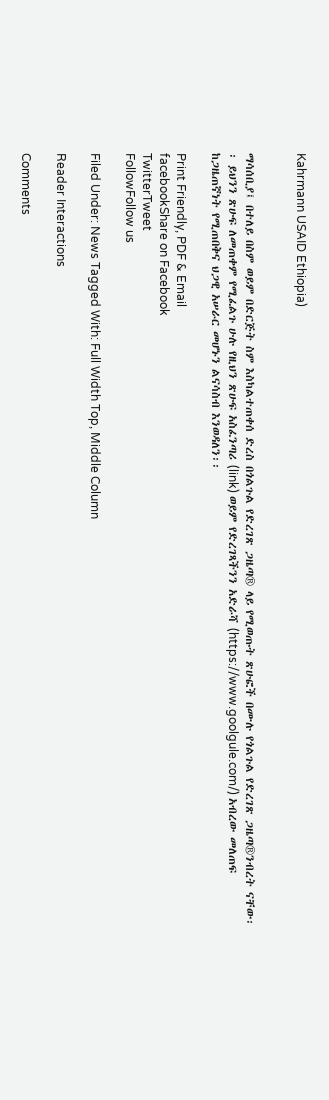Kahrmann USAID Ethiopia)


ማሳሰቢያ፤ በተለይ በስም ወይም በድርጅት ስም እስካልተጠቀሰ ድረስ በጎልጉል የድረገጽ ጋዜጣ® ላይ የሚወጡት ጽሁፎች በሙሉ የጎልጉል የድረገጽ ጋዜጣ®ንብረት ናቸው፡፡ ይህንን ጽሁፍ ለመጠቀም የሚፈልጉ ሁሉ የዚህን ጽሁፍ አስፈንጣሪ (link) ወይም የድረገጻችንን አድራሻ (https://www.goolgule.com/) አብረው መለጠፍ ከጋዜጠኛነት የሚጠበቅና ህጋዊ አሠራር መሆኑን ልናሳስብ እንወዳለን፡፡

Print Friendly, PDF & Email
facebookShare on Facebook
TwitterTweet
FollowFollow us

Filed Under: News Tagged With: Full Width Top, Middle Column

Reader Interactions

Comments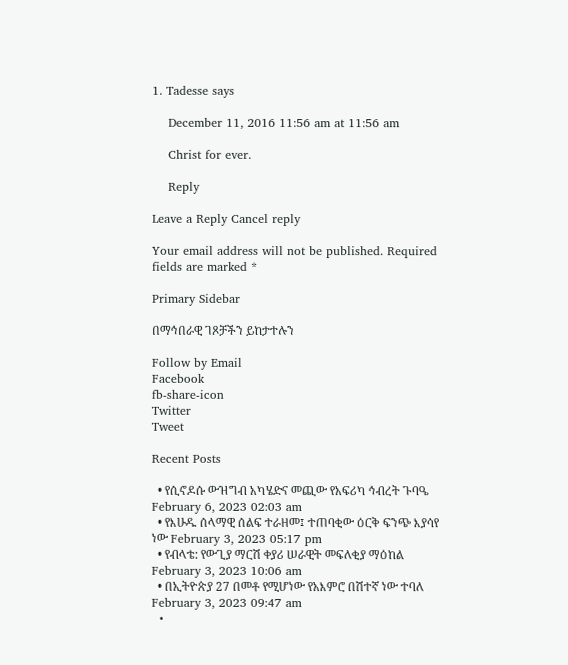1. Tadesse says

    December 11, 2016 11:56 am at 11:56 am

    Christ for ever.

    Reply

Leave a Reply Cancel reply

Your email address will not be published. Required fields are marked *

Primary Sidebar

በማኅበራዊ ገጾቻችን ይከታተሉን

Follow by Email
Facebook
fb-share-icon
Twitter
Tweet

Recent Posts

  • የሲኖዶሱ ውዝግብ አካሄድና መጪው የአፍሪካ ኅብረት ጉባዔ February 6, 2023 02:03 am
  • የእሁዱ ሰላማዊ ሰልፍ ተራዘመ፤ ተጠባቂው ዕርቅ ፍንጭ እያሳየ ነው February 3, 2023 05:17 pm
  • የብላቴ: የውጊያ ማርሽ ቀያሪ ሠራዊት መፍለቂያ ማዕከል February 3, 2023 10:06 am
  • በኢትዮጵያ 27 በመቶ የሚሆነው የአእምሮ በሽተኛ ነው ተባለ February 3, 2023 09:47 am
  •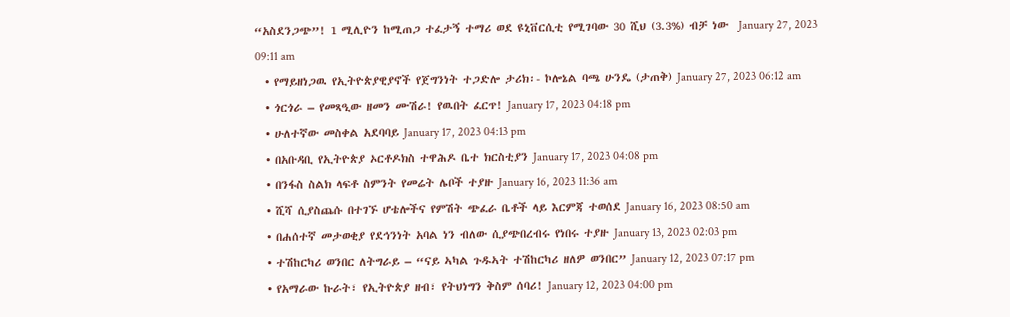“አስደንጋጭ”! 1 ሚሊዮን ከሚጠጋ ተፈታኝ ተማሪ ወደ ዩኒቨርሲቲ የሚገባው 30 ሺህ (3.3%) ብቻ ነው  January 27, 2023 09:11 am
  • የማይዘነጋዉ የኢትዮጵያዊያኖች የጀግንነት ተጋድሎ ታሪክ፡- ኮሎኔል ባጫ ሁንዴ (ታጠቅ) January 27, 2023 06:12 am
  • ጎርጎራ – የመጻዒው ዘመን ሙሽራ! የዉበት ፈርጥ! January 17, 2023 04:18 pm
  • ሁለተኛው መስቀል አደባባይ January 17, 2023 04:13 pm
  • በአቡዳቢ የኢትዮጵያ ኦርቶዶክስ ተዋሕዶ ቤተ ክርስቲያን January 17, 2023 04:08 pm
  • በንፋስ ስልክ ላፍቶ ስምንት የመሬት ሌቦች ተያዙ January 16, 2023 11:36 am
  • ሺሻ ሲያስጨሱ በተገኙ ሆቴሎችና የምሽት ጭፈራ ቤቶች ላይ እርምጃ ተወሰደ January 16, 2023 08:50 am
  • በሐሰተኛ መታወቂያ የደኅንነት አባል ነን ብለው ሲያጭበረብሩ የነበሩ ተያዙ January 13, 2023 02:03 pm
  • ተሽከርካሪ ወንበር ለትግራይ – “ናይ ኣካል ጉዱኣት ተሽከርካሪ ዘለዎ ወንበር” January 12, 2023 07:17 pm
  • የአማራው ኩራት፣ የኢትዮጵያ ዘብ፣ የትህነግን ቅስም ሰባሪ! January 12, 2023 04:00 pm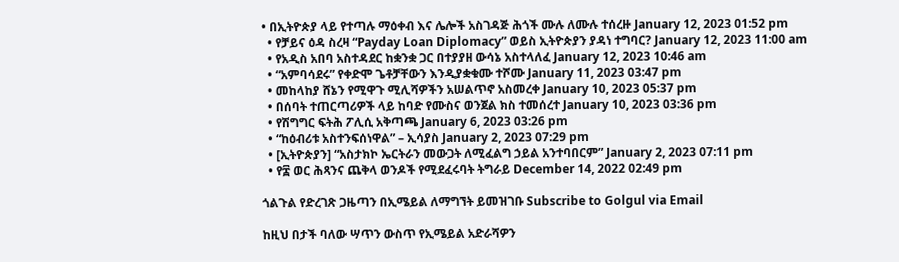• በኢትዮጵያ ላይ የተጣሉ ማዕቀብ እና ሌሎች አስገዳጅ ሕጎች ሙሉ ለሙሉ ተሰረዙ January 12, 2023 01:52 pm
  • የቻይና ዕዳ ስረዛ “Payday Loan Diplomacy” ወይስ ኢትዮጵያን ያዳነ ተግባር? January 12, 2023 11:00 am
  • የአዲስ አበባ አስተዳደር ከቋንቋ ጋር በተያያዘ ውሳኔ አስተላለፈ January 12, 2023 10:46 am
  • “አምባሳደሩ” የቀድሞ ጌቶቻቸውን እንዲያቋቁሙ ተሾሙ January 11, 2023 03:47 pm
  • መከላከያ ሸኔን የሚዋጉ ሚሊሻዎችን አሠልጥኖ አስመረቀ January 10, 2023 05:37 pm
  • በሰባት ተጠርጣሪዎች ላይ ከባድ የሙስና ወንጀል ክስ ተመሰረተ January 10, 2023 03:36 pm
  • የሽግግር ፍትሕ ፖሊሲ አቅጣጫ January 6, 2023 03:26 pm
  • “ከዕብሪቱ አስተንፍሰነዋል” – ኢሳያስ January 2, 2023 07:29 pm
  • [ኢትዮጵያን] “አስታክኮ ኤርትራን መውጋት ለሚፈልግ ኃይል አንተባበርም” January 2, 2023 07:11 pm
  • የ፰ ወር ሕጻንና ጨቅላ ወንዶች የሚደፈሩባት ትግራይ December 14, 2022 02:49 pm

ጎልጉል የድረገጽ ጋዜጣን በኢሜይል ለማግኘት ይመዝገቡ Subscribe to Golgul via Email

ከዚህ በታች ባለው ሣጥን ውስጥ የኢሜይል አድራሻዎን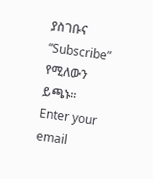ያስገቡና “Subscribe” የሚለውን ይጫኑ፡፡
Enter your email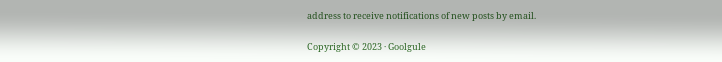address to receive notifications of new posts by email.

Copyright © 2023 · Goolgule